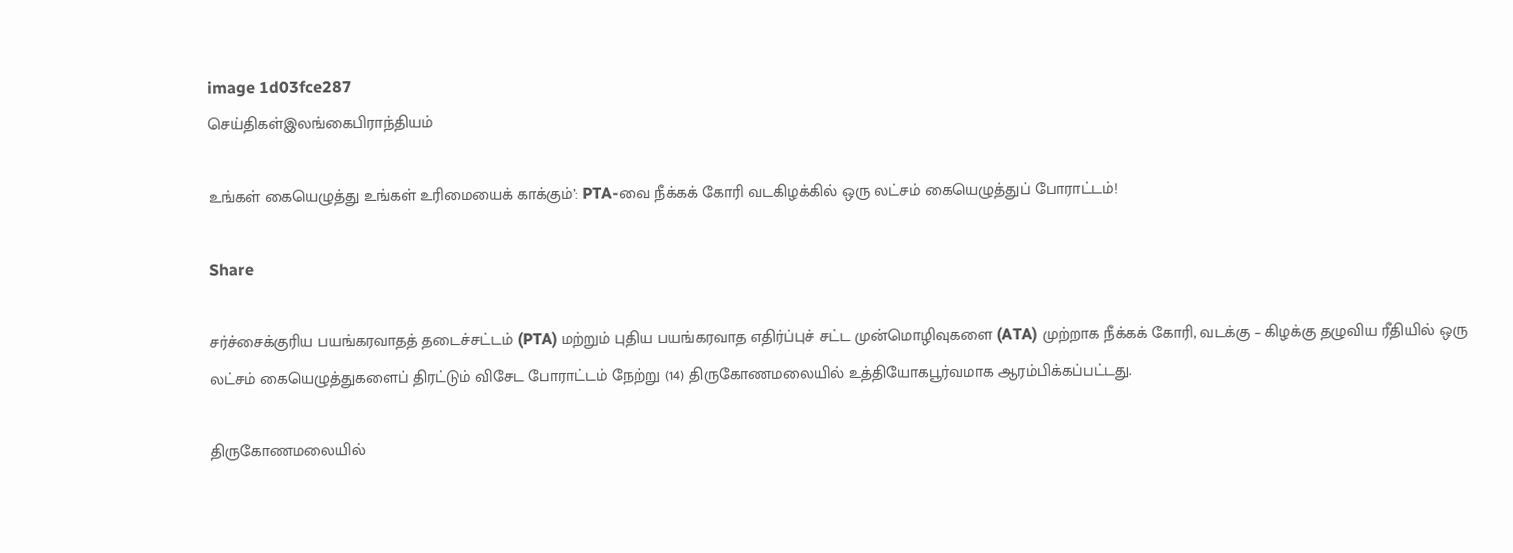image 1d03fce287
செய்திகள்இலங்கைபிராந்தியம்

உங்கள் கையெழுத்து உங்கள் உரிமையைக் காக்கும்’: PTA-வை நீக்கக் கோரி வடகிழக்கில் ஒரு லட்சம் கையெழுத்துப் போராட்டம்!

Share

சர்ச்சைக்குரிய பயங்கரவாதத் தடைச்சட்டம் (PTA) மற்றும் புதிய பயங்கரவாத எதிர்ப்புச் சட்ட முன்மொழிவுகளை (ATA) முற்றாக நீக்கக் கோரி, வடக்கு – கிழக்கு தழுவிய ரீதியில் ஒரு லட்சம் கையெழுத்துகளைப் திரட்டும் விசேட போராட்டம் நேற்று (14) திருகோணமலையில் உத்தியோகபூர்வமாக ஆரம்பிக்கப்பட்டது.

திருகோணமலையில்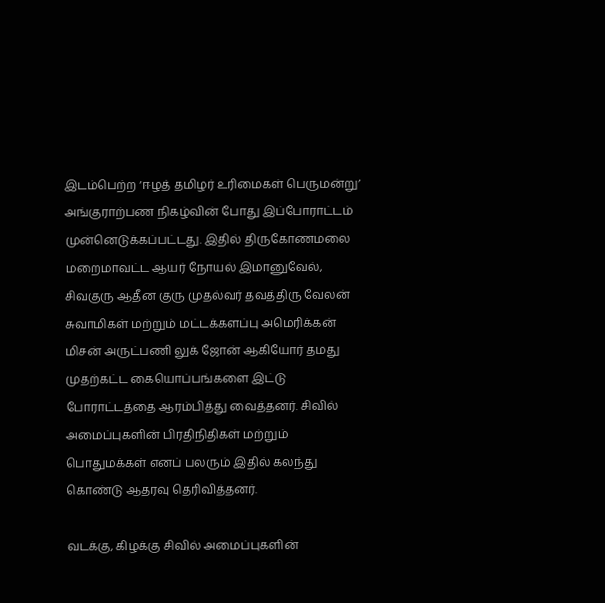இடம்பெற்ற ‘ஈழத் தமிழர் உரிமைகள் பெருமன்று’ அங்குராற்பண நிகழ்வின் போது இப்போராட்டம் முன்னெடுக்கப்பட்டது. இதில் திருகோணமலை மறைமாவட்ட ஆயர் நோயல் இமானுவேல், சிவகுரு ஆதீன குரு முதல்வர் தவத்திரு வேலன் சுவாமிகள் மற்றும் மட்டக்களப்பு அமெரிக்கன் மிசன் அருட்பணி லுக் ஜோன் ஆகியோர் தமது முதற்கட்ட கையொப்பங்களை இட்டு போராட்டத்தை ஆரம்பித்து வைத்தனர். சிவில் அமைப்புகளின் பிரதிநிதிகள் மற்றும் பொதுமக்கள் எனப் பலரும் இதில் கலந்து கொண்டு ஆதரவு தெரிவித்தனர்.

வடக்கு, கிழக்கு சிவில் அமைப்புகளின்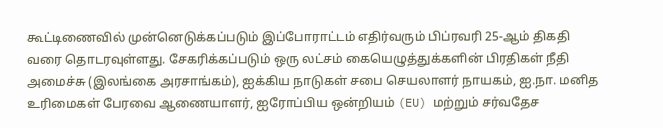கூட்டிணைவில் முன்னெடுக்கப்படும் இப்போராட்டம் எதிர்வரும் பிப்ரவரி 25-ஆம் திகதி வரை தொடரவுள்ளது. சேகரிக்கப்படும் ஒரு லட்சம் கையெழுத்துக்களின் பிரதிகள் நீதி அமைச்சு (இலங்கை அரசாங்கம்), ஐக்கிய நாடுகள் சபை செயலாளர் நாயகம், ஐ.நா. மனித உரிமைகள் பேரவை ஆணையாளர், ஐரோப்பிய ஒன்றியம் (EU) மற்றும் சர்வதேச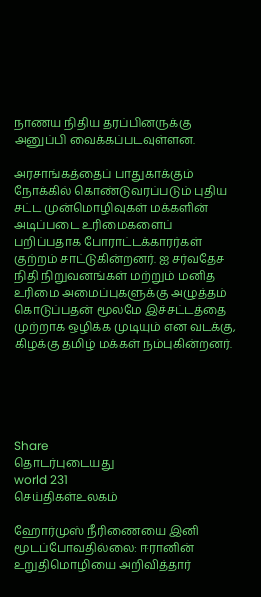நாணய நிதிய தரப்பினருக்கு அனுப்பி வைக்கப்படவுள்ளன.

அரசாங்கத்தைப் பாதுகாக்கும் நோக்கில் கொண்டுவரப்படும் புதிய சட்ட முன்மொழிவுகள் மக்களின் அடிப்படை உரிமைகளைப் பறிப்பதாக போராட்டக்காரர்கள் குற்றம் சாட்டுகின்றனர். ஐ சர்வதேச நிதி நிறுவனங்கள் மற்றும் மனித உரிமை அமைப்புகளுக்கு அழுத்தம் கொடுப்பதன் மூலமே இச்சட்டத்தை முற்றாக ஒழிக்க முடியும் என வடக்கு, கிழக்கு தமிழ் மக்கள் நம்புகின்றனர்.





Share
தொடர்புடையது
world 231
செய்திகள்உலகம்

ஹோர்முஸ் நீரிணையை இனி மூடப்போவதில்லை: ஈரானின் உறுதிமொழியை அறிவித்தார்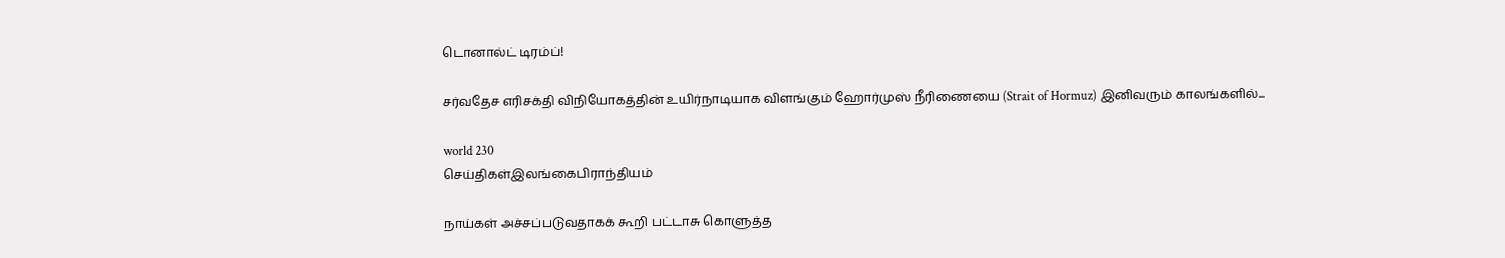டொனால்ட் டிரம்ப்!

சர்வதேச எரிசக்தி விநியோகத்தின் உயிர்நாடியாக விளங்கும் ஹோர்முஸ் நீரிணையை (Strait of Hormuz) இனிவரும் காலங்களில்...

world 230
செய்திகள்இலங்கைபிராந்தியம்

நாய்கள் அச்சப்படுவதாகக் கூறி பட்டாசு கொளுத்த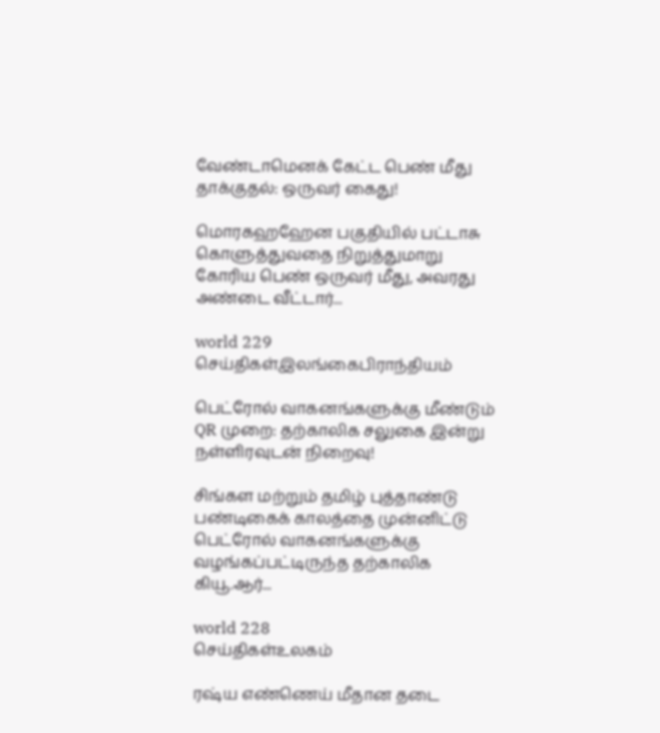வேண்டாமெனக் கேட்ட பெண் மீது தாக்குதல்: ஒருவர் கைது!

மொரகஹஹேன பகுதியில் பட்டாசு கொளுத்துவதை நிறுத்துமாறு கோரிய பெண் ஒருவர் மீது, அவரது அண்டை வீட்டார்...

world 229
செய்திகள்இலங்கைபிராந்தியம்

பெட்ரோல் வாகனங்களுக்கு மீண்டும் QR முறை: தற்காலிக சலுகை இன்று நள்ளிரவுடன் நிறைவு!

சிங்கள மற்றும் தமிழ் புத்தாண்டு பண்டிகைக் காலத்தை முன்னிட்டு பெட்ரோல் வாகனங்களுக்கு வழங்கப்பட்டிருந்த தற்காலிக கியூ.ஆர்...

world 228
செய்திகள்உலகம்

ரஷ்ய எண்ணெய் மீதான தடை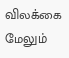விலக்கை மேலும்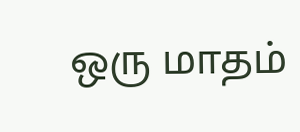ஒரு மாதம்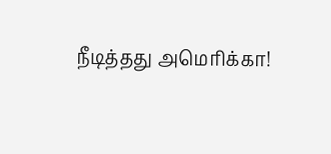நீடித்தது அமெரிக்கா!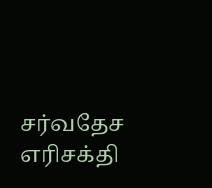சர்வதேச எரிசக்தி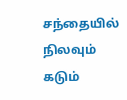சந்தையில் நிலவும் கடும்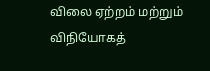விலை ஏற்றம் மற்றும் விநியோகத்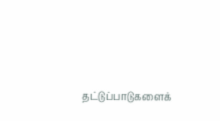தட்டுப்பாடுகளைக்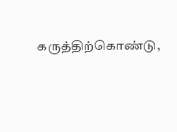கருத்திற்கொண்டு,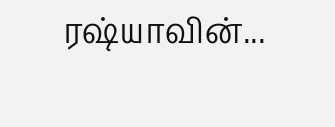ரஷ்யாவின்...